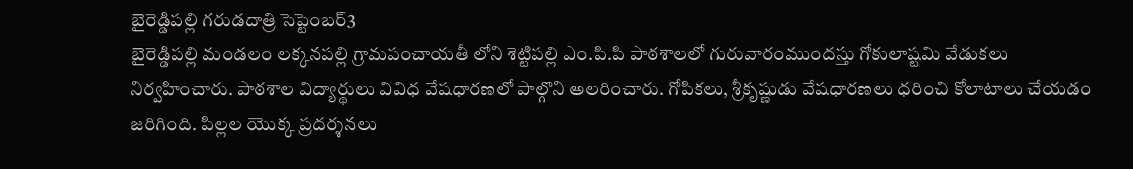బైరెడ్డిపల్లి గరుడదాత్రి సెప్టెంబర్3
బైరెడ్డిపల్లి మండలం లక్కనపల్లి గ్రామపంచాయతీ లోని శెట్టిపల్లి ఎం.పి.పి పాఠశాలలో గురువారంముందస్తు గోకులాష్టమి వేడుకలు నిర్వహించారు. పాఠశాల విద్యార్థులు వివిధ వేషధారణలో పాల్గొని అలరించారు. గోపికలు, శ్రీకృష్ణుడు వేషధారణలు ధరించి కోలాటాలు చేయడం జరిగింది. పిల్లల యొక్క ప్రదర్శనలు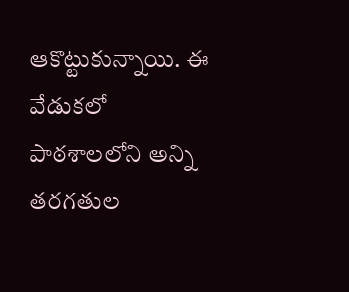ఆకొట్టుకున్నాయి. ఈ వేడుకలో పాఠశాలలోని అన్ని తరగతుల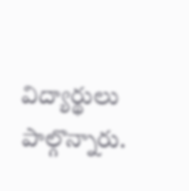విద్యార్థులు పాల్గొన్నారు.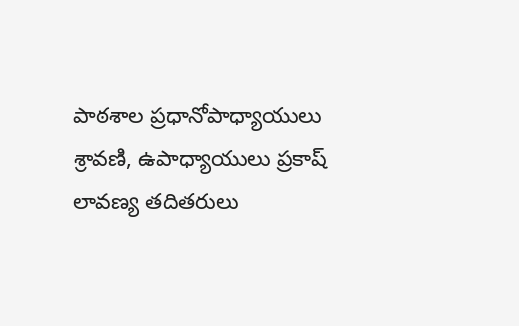పాఠశాల ప్రధానోపాధ్యాయులు శ్రావణి, ఉపాధ్యాయులు ప్రకాష్ లావణ్య తదితరులు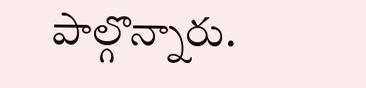పాల్గొన్నారు.